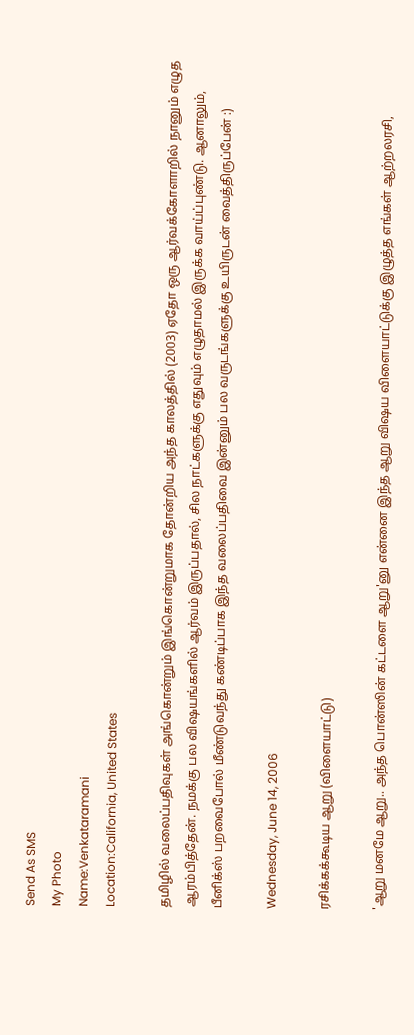Send As SMS
My Photo
Name:Venkataramani
Location:California, United States

தமிழில் வலைப்பதிவுகள் அங்கொன்றும் இங்கொன்றுமாக தோன்றிய அந்த காலத்தில் (2003) ஏதோ ஒரு ஆர்வக்கோளாறில் நானும் எழுத ஆரம்பித்தேன். நமக்கு பல விஷயங்களில் ஆர்வம் இருப்பதால், சில நாட்களுக்கு எதுவும் எழுதாமல் இருக்க வாய்ப்புண்டு. ஆனாலும், பீனிக்ஸ் பறவைபோல் மீண்டுவந்து கண்டிப்பாக இந்த வலைப்பதிவை இன்னும் பல வருடங்களுக்கு உயிருடன் வைத்திருப்பேன் :)

Wednesday, June 14, 2006

ரசிக்கக்கூடிய ஆறு (விளையாட்டு)

'ஆறு மனமே ஆறு.. அந்த பொன்ஸின் கட்டளை ஆறு'னு என்னை இந்த ஆறு விஷய விளையாட்டுக்கு இழுத்த எங்கள் ஆற்றலரசி,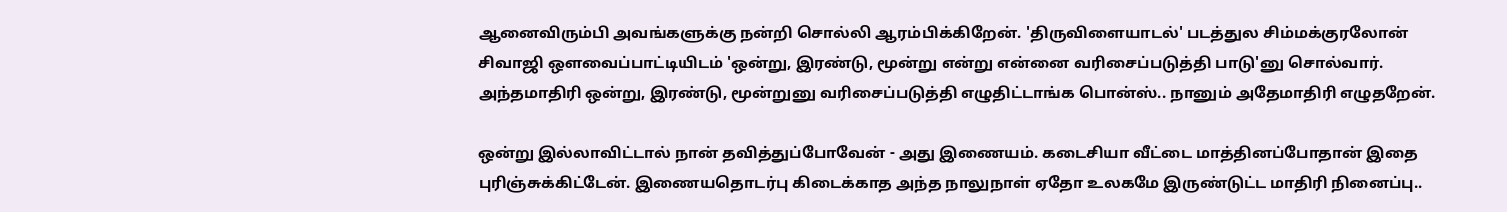ஆனைவிரும்பி அவங்களுக்கு நன்றி சொல்லி ஆரம்பிக்கிறேன். 'திருவிளையாடல்' படத்துல சிம்மக்குரலோன் சிவாஜி ஔவைப்பாட்டியிடம் 'ஒன்று, இரண்டு, மூன்று என்று என்னை வரிசைப்படுத்தி பாடு'னு சொல்வார். அந்தமாதிரி ஒன்று, இரண்டு, மூன்றுனு வரிசைப்படுத்தி எழுதிட்டாங்க பொன்ஸ்.. நானும் அதேமாதிரி எழுதறேன்.

ஒன்று இல்லாவிட்டால் நான் தவித்துப்போவேன் - அது இணையம். கடைசியா வீட்டை மாத்தினப்போதான் இதை புரிஞ்சுக்கிட்டேன். இணையதொடர்பு கிடைக்காத அந்த நாலுநாள் ஏதோ உலகமே இருண்டுட்ட மாதிரி நினைப்பு..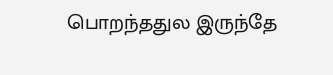பொறந்ததுல இருந்தே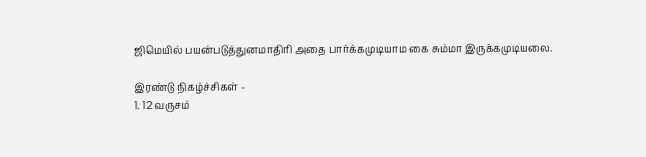ஜிமெயில் பயன்படுத்துனமாதிரி அதை பார்க்கமுடியாம கை சும்மா இருக்கமுடியலை.

இரண்டு நிகழ்ச்சிகள் -
1. 12 வருசம்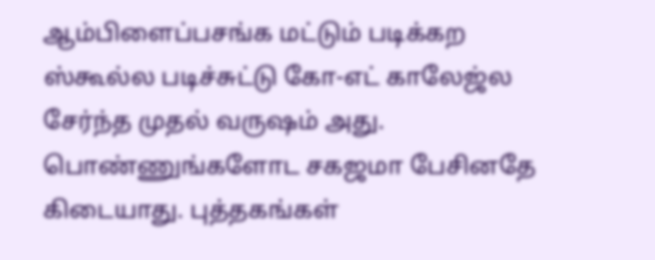ஆம்பிளைப்பசங்க மட்டும் படிக்கற ஸ்கூல்ல படிச்சுட்டு கோ-எட் காலேஜ்ல சேர்ந்த முதல் வருஷம் அது. பொண்ணுங்களோட சகஜமா பேசினதே கிடையாது. புத்தகங்கள்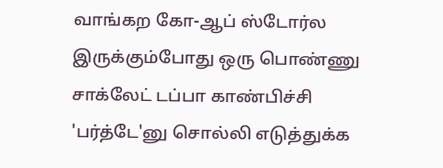வாங்கற கோ-ஆப் ஸ்டோர்ல இருக்கும்போது ஒரு பொண்ணு சாக்லேட் டப்பா காண்பிச்சி 'பர்த்டே'னு சொல்லி எடுத்துக்க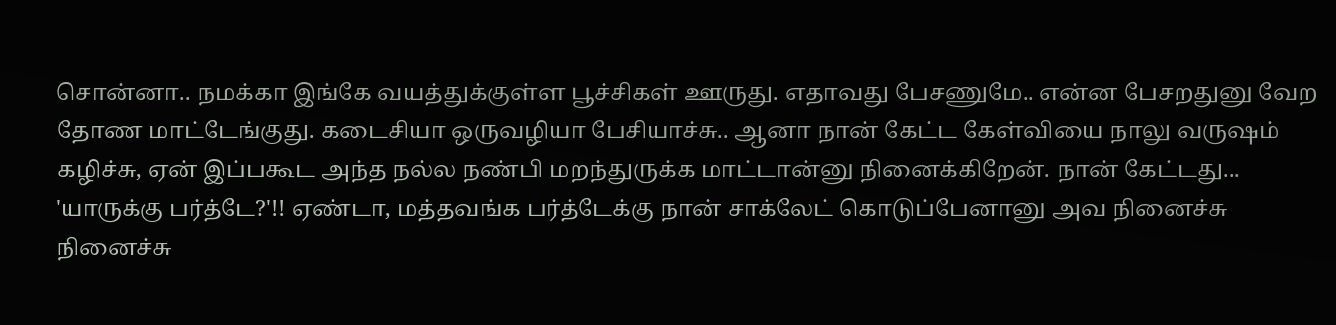சொன்னா.. நமக்கா இங்கே வயத்துக்குள்ள பூச்சிகள் ஊருது. எதாவது பேசணுமே.. என்ன பேசறதுனு வேற தோண மாட்டேங்குது. கடைசியா ஒருவழியா பேசியாச்சு.. ஆனா நான் கேட்ட கேள்வியை நாலு வருஷம் கழிச்சு, ஏன் இப்பகூட அந்த நல்ல நண்பி மறந்துருக்க மாட்டான்னு நினைக்கிறேன். நான் கேட்டது... 'யாருக்கு பர்த்டே?'!! ஏண்டா, மத்தவங்க பர்த்டேக்கு நான் சாக்லேட் கொடுப்பேனானு அவ நினைச்சு நினைச்சு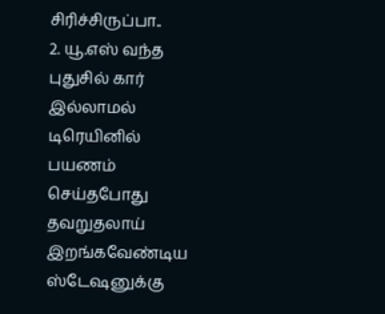சிரிச்சிருப்பா..
2. யூ.எஸ் வந்த புதுசில் கார் இல்லாமல் டிரெயினில் பயணம் செய்தபோது தவறுதலாய் இறங்கவேண்டிய ஸ்டேஷனுக்கு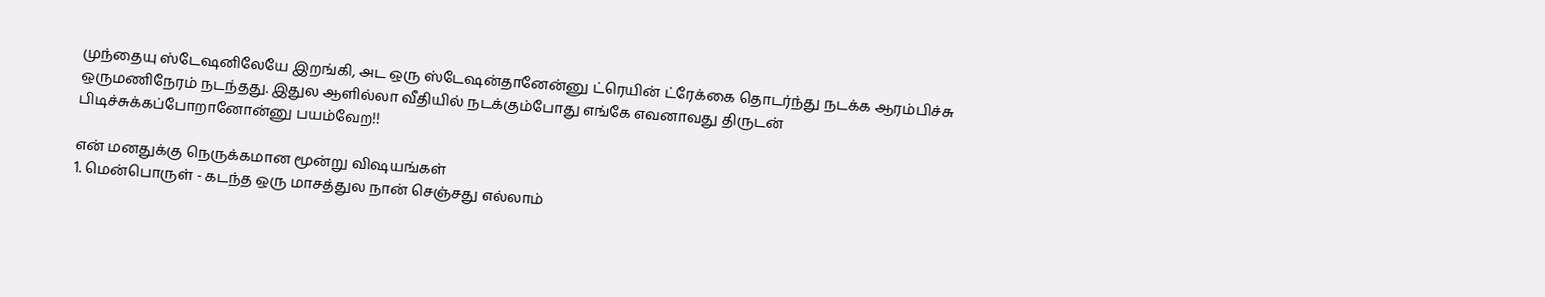முந்தையு ஸ்டேஷனிலேயே இறங்கி, அட ஒரு ஸ்டேஷன்தானேன்னு ட்ரெயின் ட்ரேக்கை தொடர்ந்து நடக்க ஆரம்பிச்சு ஒருமணிநேரம் நடந்தது. இதுல ஆளில்லா வீதியில் நடக்கும்போது எங்கே எவனாவது திருடன் பிடிச்சுக்கப்போறானோன்னு பயம்வேற!!

என் மனதுக்கு நெருக்கமான மூன்று விஷயங்கள்
1. மென்பொருள் - கடந்த ஒரு மாசத்துல நான் செஞ்சது எல்லாம்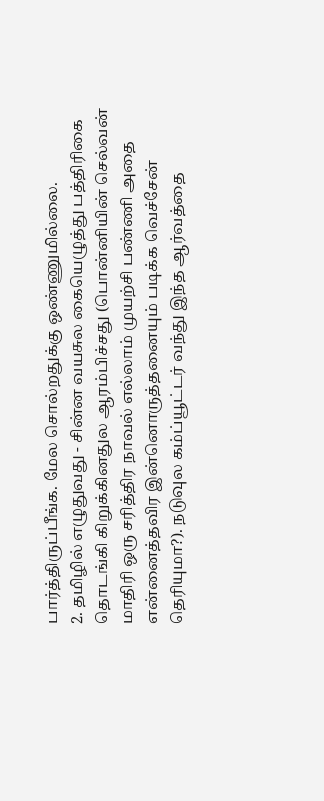பார்த்திருப்பீங்க. மேல சொல்றதுக்கு ஒண்ணுமில்லை.
2. தமிழில் எழுதுவது - சின்ன வயசுல கையெழுத்து பத்திரிகை தொடங்கி கிறுக்கினதுல ஆரம்பிச்சது (பொன்னியின் செல்வன் மாதிரி ஒரு சரித்திர நாவல் எல்லாம் முயற்சி பண்ணி அதை என்னைத்தவிர இன்னொருத்தனையும் படிக்க வெச்சேன் தெரியுமா?). நடுவுல கம்ப்யூட்டர் வந்து இந்த ஆர்வத்தை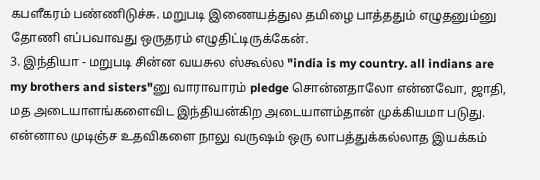கபளீகரம் பண்ணிடுச்சு. மறுபடி இணையத்துல தமிழை பாத்ததும் எழுதனும்னு தோணி எப்பவாவது ஒருதரம் எழுதிட்டிருக்கேன்.
3. இந்தியா - மறுபடி சின்ன வயசுல ஸ்கூல்ல "india is my country. all indians are my brothers and sisters"னு வாராவாரம் pledge சொன்னதாலோ என்னவோ, ஜாதி, மத அடையாளங்களைவிட இந்தியன்கிற அடையாளம்தான் முக்கியமா படுது. என்னால முடிஞ்ச உதவிகளை நாலு வருஷம் ஒரு லாபத்துக்கல்லாத இயக்கம்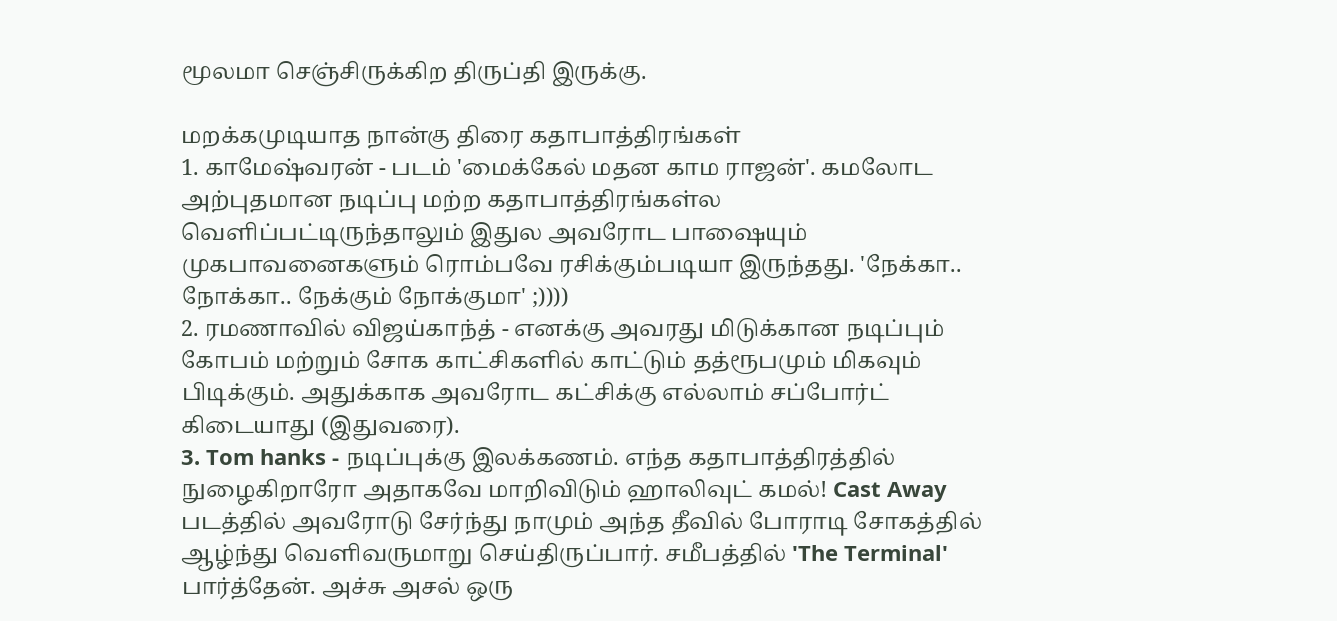மூலமா செஞ்சிருக்கிற திருப்தி இருக்கு.

மறக்கமுடியாத நான்கு திரை கதாபாத்திரங்கள்
1. காமேஷ்வரன் - படம் 'மைக்கேல் மதன காம ராஜன்'. கமலோட அற்புதமான நடிப்பு மற்ற கதாபாத்திரங்கள்ல வெளிப்பட்டிருந்தாலும் இதுல அவரோட பாஷையும் முகபாவனைகளும் ரொம்பவே ரசிக்கும்படியா இருந்தது. 'நேக்கா.. நோக்கா.. நேக்கும் நோக்குமா' ;))))
2. ரமணாவில் விஜய்காந்த் - எனக்கு அவரது மிடுக்கான நடிப்பும் கோபம் மற்றும் சோக காட்சிகளில் காட்டும் தத்ரூபமும் மிகவும் பிடிக்கும். அதுக்காக அவரோட கட்சிக்கு எல்லாம் சப்போர்ட் கிடையாது (இதுவரை).
3. Tom hanks - நடிப்புக்கு இலக்கணம். எந்த கதாபாத்திரத்தில் நுழைகிறாரோ அதாகவே மாறிவிடும் ஹாலிவுட் கமல்! Cast Away படத்தில் அவரோடு சேர்ந்து நாமும் அந்த தீவில் போராடி சோகத்தில் ஆழ்ந்து வெளிவருமாறு செய்திருப்பார். சமீபத்தில் 'The Terminal' பார்த்தேன். அச்சு அசல் ஒரு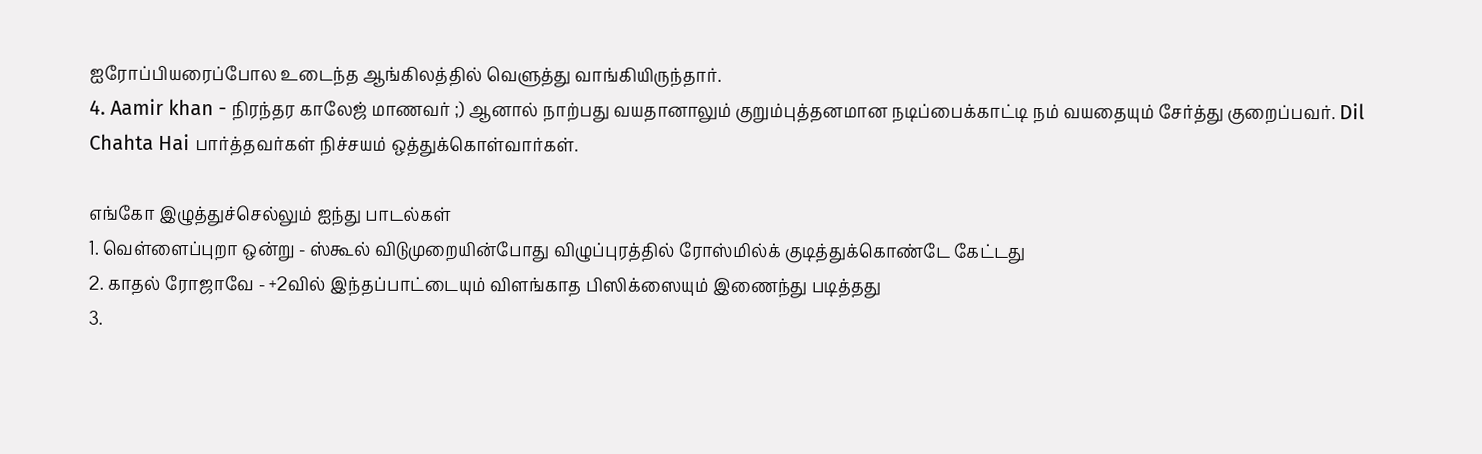ஐரோப்பியரைப்போல உடைந்த ஆங்கிலத்தில் வெளுத்து வாங்கியிருந்தார்.
4. Aamir khan - நிரந்தர காலேஜ் மாணவர் ;) ஆனால் நாற்பது வயதானாலும் குறும்புத்தனமான நடிப்பைக்காட்டி நம் வயதையும் சேர்த்து குறைப்பவர். Dil Chahta Hai பார்த்தவர்கள் நிச்சயம் ஒத்துக்கொள்வார்கள்.

எங்கோ இழுத்துச்செல்லும் ஐந்து பாடல்கள்
1. வெள்ளைப்புறா ஒன்று - ஸ்கூல் விடுமுறையின்போது விழுப்புரத்தில் ரோஸ்மில்க் குடித்துக்கொண்டே கேட்டது
2. காதல் ரோஜாவே - +2வில் இந்தப்பாட்டையும் விளங்காத பிஸிக்ஸையும் இணைந்து படித்தது
3.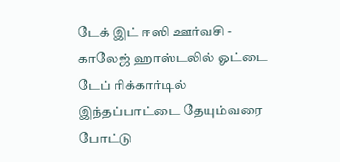டேக் இட் ஈஸி ஊர்வசி - காலேஜ் ஹாஸ்டலில் ஓட்டை டேப் ரிக்கார்டில் இந்தப்பாட்டை தேயும்வரை போட்டு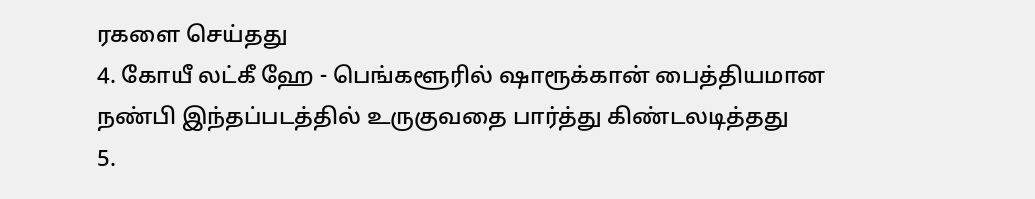ரகளை செய்தது
4. கோயீ லட்கீ ஹே - பெங்களூரில் ஷாரூக்கான் பைத்தியமான நண்பி இந்தப்படத்தில் உருகுவதை பார்த்து கிண்டலடித்தது
5.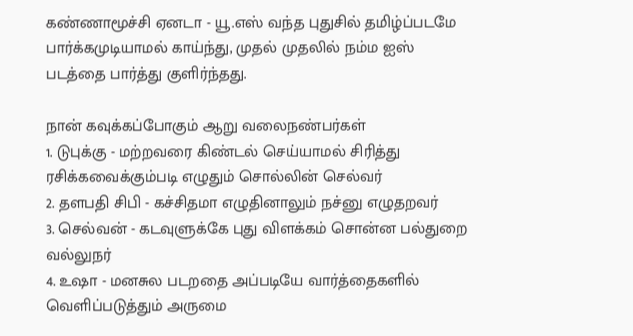கண்ணாமூச்சி ஏனடா - யூ.எஸ் வந்த புதுசில் தமிழ்ப்படமே பார்க்கமுடியாமல் காய்ந்து, முதல் முதலில் நம்ம ஐஸ் படத்தை பார்த்து குளிர்ந்தது.

நான் கவுக்கப்போகும் ஆறு வலைநண்பர்கள்
1. டுபுக்கு - மற்றவரை கிண்டல் செய்யாமல் சிரித்து ரசிக்கவைக்கும்படி எழுதும் சொல்லின் செல்வர்
2. தளபதி சிபி - கச்சிதமா எழுதினாலும் நச்னு எழுதறவர்
3. செல்வன் - கடவுளுக்கே புது விளக்கம் சொன்ன பல்துறை வல்லுநர்
4. உஷா - மனசுல படறதை அப்படியே வார்த்தைகளில் வெளிப்படுத்தும் அருமை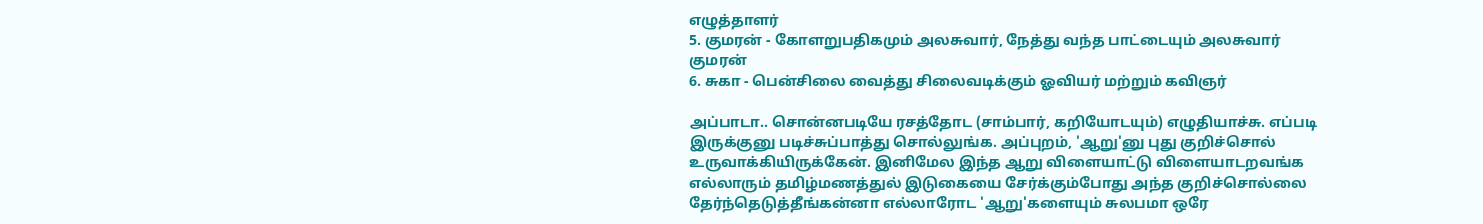எழுத்தாளர்
5. குமரன் - கோளறுபதிகமும் அலசுவார், நேத்து வந்த பாட்டையும் அலசுவார் குமரன்
6. சுகா - பென்சிலை வைத்து சிலைவடிக்கும் ஓவியர் மற்றும் கவிஞர்

அப்பாடா.. சொன்னபடியே ரசத்தோட (சாம்பார், கறியோடயும்) எழுதியாச்சு. எப்படி இருக்குனு படிச்சுப்பாத்து சொல்லுங்க. அப்புறம், 'ஆறு'னு புது குறிச்சொல் உருவாக்கியிருக்கேன். இனிமேல இந்த ஆறு விளையாட்டு விளையாடறவங்க எல்லாரும் தமிழ்மணத்துல் இடுகையை சேர்க்கும்போது அந்த குறிச்சொல்லை தேர்ந்தெடுத்தீங்கன்னா எல்லாரோட 'ஆறு'களையும் சுலபமா ஒரே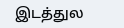இடத்துல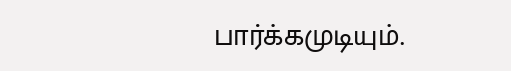பார்க்கமுடியும்.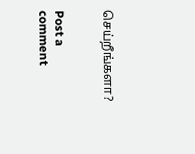செய்றீங்களா?


Post a comment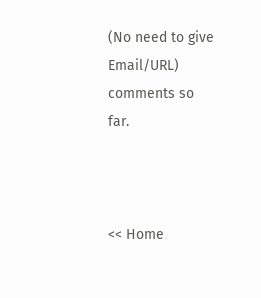(No need to give Email/URL)
comments so far.



<< Home